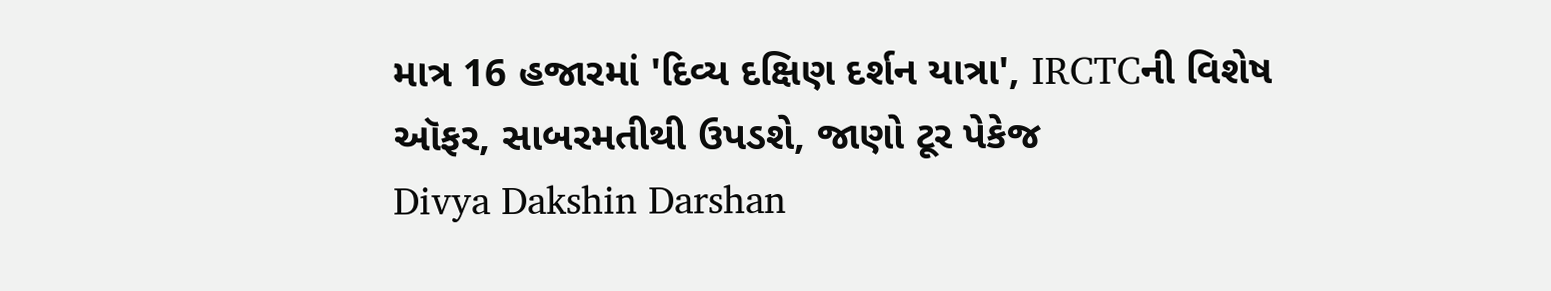માત્ર 16 હજારમાં 'દિવ્ય દક્ષિણ દર્શન યાત્રા', IRCTCની વિશેષ ઑફર, સાબરમતીથી ઉપડશે, જાણો ટૂર પેકેજ
Divya Dakshin Darshan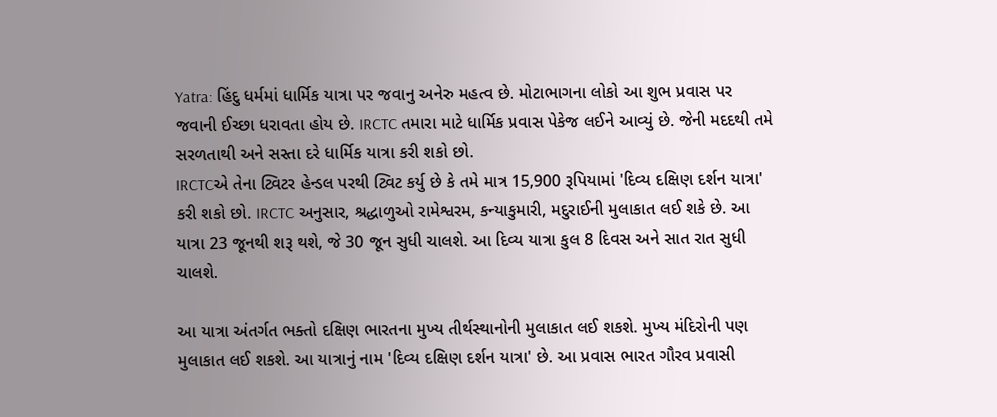Yatra: હિંદુ ધર્મમાં ધાર્મિક યાત્રા પર જવાનુ અનેરુ મહત્વ છે. મોટાભાગના લોકો આ શુભ પ્રવાસ પર જવાની ઈચ્છા ધરાવતા હોય છે. IRCTC તમારા માટે ધાર્મિક પ્રવાસ પેકેજ લઈને આવ્યું છે. જેની મદદથી તમે સરળતાથી અને સસ્તા દરે ધાર્મિક યાત્રા કરી શકો છો.
IRCTCએ તેના ટ્વિટર હેન્ડલ પરથી ટ્વિટ કર્યુ છે કે તમે માત્ર 15,900 રૂપિયામાં 'દિવ્ય દક્ષિણ દર્શન યાત્રા' કરી શકો છો. IRCTC અનુસાર, શ્રદ્ધાળુઓ રામેશ્વરમ, કન્યાકુમારી, મદુરાઈની મુલાકાત લઈ શકે છે. આ યાત્રા 23 જૂનથી શરૂ થશે, જે 30 જૂન સુધી ચાલશે. આ દિવ્ય યાત્રા કુલ 8 દિવસ અને સાત રાત સુધી ચાલશે.

આ યાત્રા અંતર્ગત ભક્તો દક્ષિણ ભારતના મુખ્ય તીર્થસ્થાનોની મુલાકાત લઈ શકશે. મુખ્ય મંદિરોની પણ મુલાકાત લઈ શકશે. આ યાત્રાનું નામ 'દિવ્ય દક્ષિણ દર્શન યાત્રા' છે. આ પ્રવાસ ભારત ગૌરવ પ્રવાસી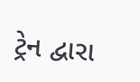ટ્રેન દ્વારા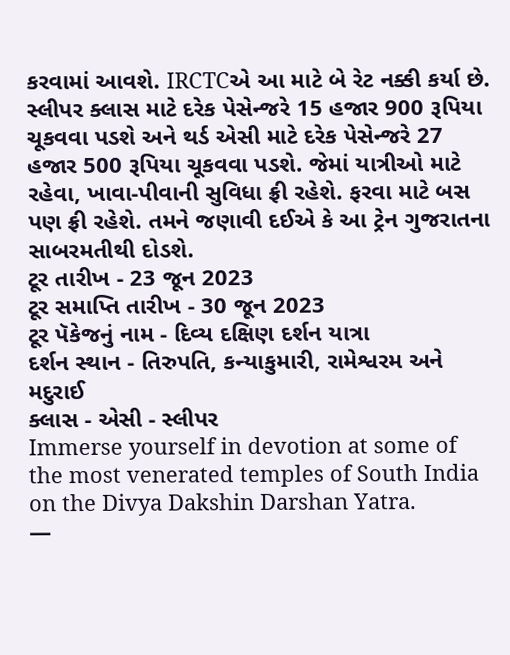કરવામાં આવશે. IRCTCએ આ માટે બે રેટ નક્કી કર્યા છે.
સ્લીપર ક્લાસ માટે દરેક પેસેન્જરે 15 હજાર 900 રૂપિયા ચૂકવવા પડશે અને થર્ડ એસી માટે દરેક પેસેન્જરે 27 હજાર 500 રૂપિયા ચૂકવવા પડશે. જેમાં યાત્રીઓ માટે રહેવા, ખાવા-પીવાની સુવિધા ફ્રી રહેશે. ફરવા માટે બસ પણ ફ્રી રહેશે. તમને જણાવી દઈએ કે આ ટ્રેન ગુજરાતના સાબરમતીથી દોડશે.
ટૂર તારીખ - 23 જૂન 2023
ટૂર સમાપ્તિ તારીખ - 30 જૂન 2023
ટૂર પૅકેજનું નામ - દિવ્ય દક્ષિણ દર્શન યાત્રા
દર્શન સ્થાન - તિરુપતિ, કન્યાકુમારી, રામેશ્વરમ અને મદુરાઈ
ક્લાસ - એસી - સ્લીપર
Immerse yourself in devotion at some of the most venerated temples of South India on the Divya Dakshin Darshan Yatra.
—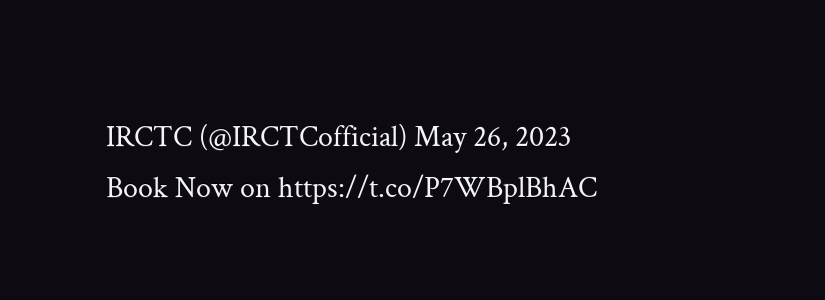IRCTC (@IRCTCofficial) May 26, 2023
Book Now on https://t.co/P7WBplBhAC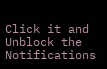Click it and Unblock the Notifications